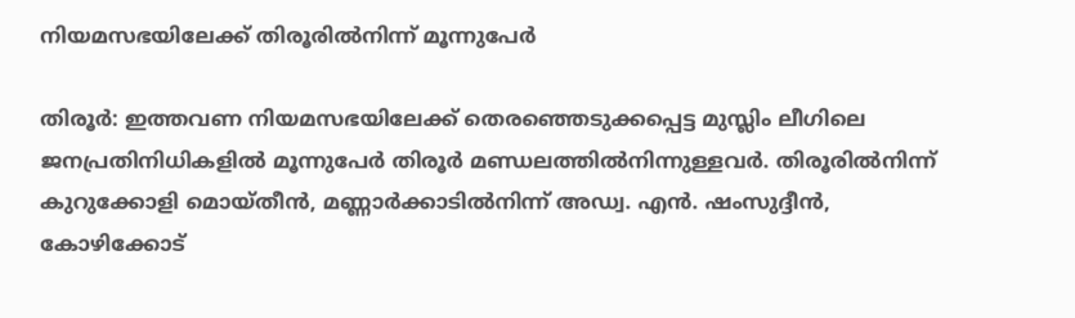നിയമസഭയിലേക്ക് തിരൂരിൽനിന്ന് മൂന്നുപേർ

തിരൂർ: ഇത്തവണ നിയമസഭയിലേക്ക് തെരഞ്ഞെടുക്കപ്പെട്ട മുസ്ലിം ലീഗിലെ ജനപ്രതിനിധികളിൽ മൂന്നുപേർ തിരൂർ മണ്ഡലത്തിൽനിന്നുള്ളവർ. തിരൂരിൽനിന്ന് കുറുക്കോളി മൊയ്തീൻ, മണ്ണാർക്കാടിൽനിന്ന് അഡ്വ. എൻ. ഷംസുദ്ദീൻ, കോഴിക്കോട്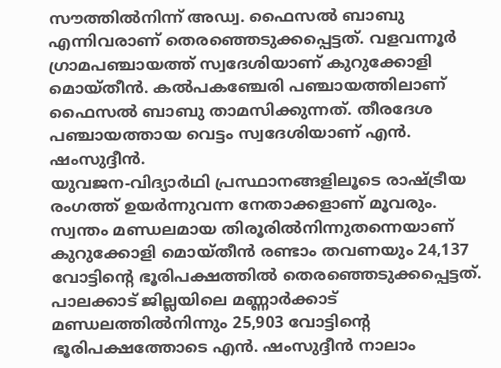സൗത്തിൽനിന്ന് അഡ്വ. ഫൈസൽ ബാബു എന്നിവരാണ് തെരഞ്ഞെടുക്കപ്പെട്ടത്. വളവന്നൂർ ഗ്രാമപഞ്ചായത്ത് സ്വദേശിയാണ് കുറുക്കോളി മൊയ്തീൻ. കൽപകഞ്ചേരി പഞ്ചായത്തിലാണ് ഫൈസൽ ബാബു താമസിക്കുന്നത്. തീരദേശ പഞ്ചായത്തായ വെട്ടം സ്വദേശിയാണ് എൻ. ഷംസുദ്ദീൻ.
യുവജന-വിദ്യാർഥി പ്രസ്ഥാനങ്ങളിലൂടെ രാഷ്ട്രീയ രംഗത്ത് ഉയർന്നുവന്ന നേതാക്കളാണ് മൂവരും. സ്വന്തം മണ്ഡലമായ തിരൂരിൽനിന്നുതന്നെയാണ് കുറുക്കോളി മൊയ്തീൻ രണ്ടാം തവണയും 24,137 വോട്ടിന്റെ ഭൂരിപക്ഷത്തിൽ തെരഞ്ഞെടുക്കപ്പെട്ടത്. പാലക്കാട് ജില്ലയിലെ മണ്ണാർക്കാട് മണ്ഡലത്തിൽനിന്നും 25,903 വോട്ടിന്റെ ഭൂരിപക്ഷത്തോടെ എൻ. ഷംസുദ്ദീൻ നാലാം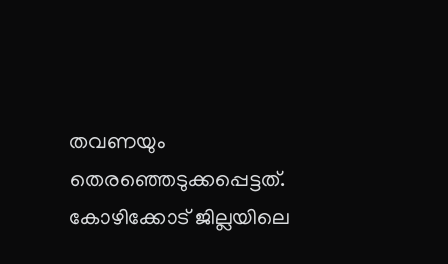തവണയും തെരഞ്ഞെടുക്കപ്പെട്ടത്. കോഴിക്കോട് ജില്ലയിലെ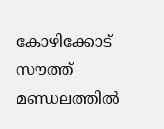കോഴിക്കോട് സൗത്ത് മണ്ഡലത്തിൽ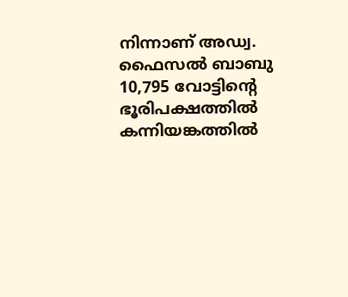നിന്നാണ് അഡ്വ. ഫൈസൽ ബാബു 10,795 വോട്ടിന്റെ ഭൂരിപക്ഷത്തിൽ കന്നിയങ്കത്തിൽ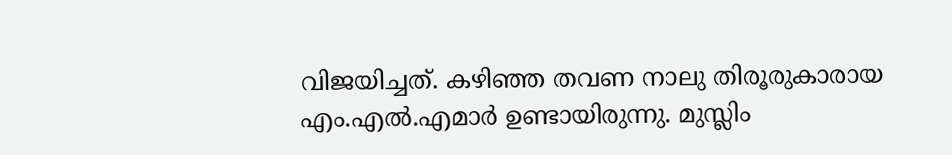വിജയിച്ചത്. കഴിഞ്ഞ തവണ നാലു തിരൂരുകാരായ എം.എൽ.എമാർ ഉണ്ടായിരുന്നു. മുസ്ലിം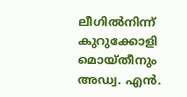ലീഗിൽനിന്ന് കുറുക്കോളി മൊയ്തീനും അഡ്വ. എൻ.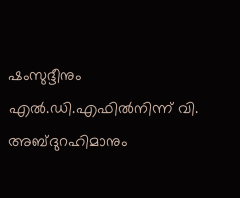ഷംസുദ്ദീനും എൽ.ഡി.എഫിൽനിന്ന് വി. അബ്ദുറഹിമാനും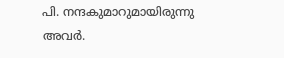പി. നന്ദകുമാറുമായിരുന്നു അവർ.